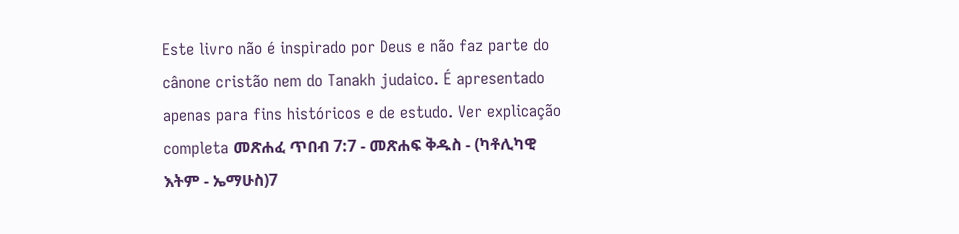Este livro não é inspirado por Deus e não faz parte do cânone cristão nem do Tanakh judaico. É apresentado apenas para fins históricos e de estudo. Ver explicação completa መጽሐፈ ጥበብ 7:7 - መጽሐፍ ቅዱስ - (ካቶሊካዊ እትም - ኤማሁስ)7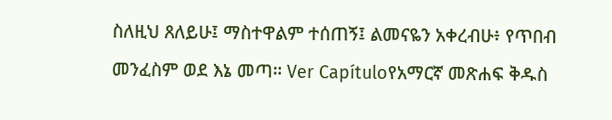ስለዚህ ጸለይሁ፤ ማስተዋልም ተሰጠኝ፤ ልመናዬን አቀረብሁ፥ የጥበብ መንፈስም ወደ እኔ መጣ። Ver Capítuloየአማርኛ መጽሐፍ ቅዱስ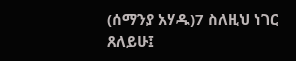(ሰማንያ አሃዱ)7 ስለዚህ ነገር ጸለይሁ፤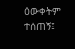ዕውቀትም ተሰጠኝ፤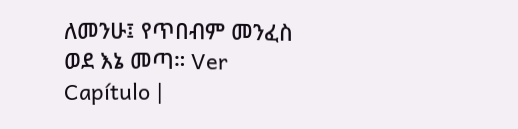ለመንሁ፤ የጥበብም መንፈስ ወደ እኔ መጣ። Ver Capítulo |